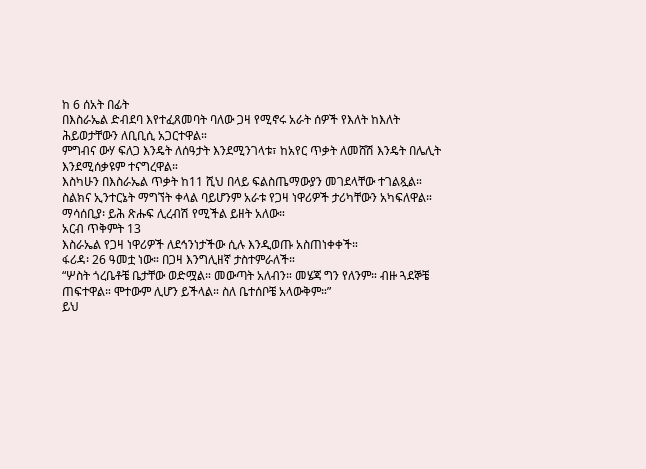ከ 6 ሰአት በፊት
በእስራኤል ድብደባ እየተፈጸመባት ባለው ጋዛ የሚኖሩ አራት ሰዎች የእለት ከእለት ሕይወታቸውን ለቢቢሲ አጋርተዋል።
ምግብና ውሃ ፍለጋ እንዴት ለሰዓታት እንደሚንገላቱ፣ ከአየር ጥቃት ለመሸሽ እንዴት በሌሊት እንደሚሰቃዩም ተናግረዋል።
እስካሁን በእስራኤል ጥቃት ከ11 ሺህ በላይ ፍልስጤማውያን መገደላቸው ተገልጿል።
ስልክና ኢንተርኔት ማግኘት ቀላል ባይሆንም አራቱ የጋዛ ነዋሪዎች ታሪካቸውን አካፍለዋል።
ማሳሰቢያ፡ ይሕ ጽሑፍ ሊረብሽ የሚችል ይዘት አለው።
አርብ ጥቅምት 13
እስራኤል የጋዛ ነዋሪዎች ለደኅንነታችው ሲሉ እንዲወጡ አስጠነቀቀች።
ፋሪዳ፡ 26 ዓመቷ ነው። በጋዛ እንግሊዘኛ ታስተምራለች።
“ሦስት ጎረቤቶቼ ቤታቸው ወድሟል። መውጣት አለብን። መሄጃ ግን የለንም። ብዙ ጓደኞቼ ጠፍተዋል። ሞተውም ሊሆን ይችላል። ስለ ቤተሰቦቼ አላውቅም።”
ይህ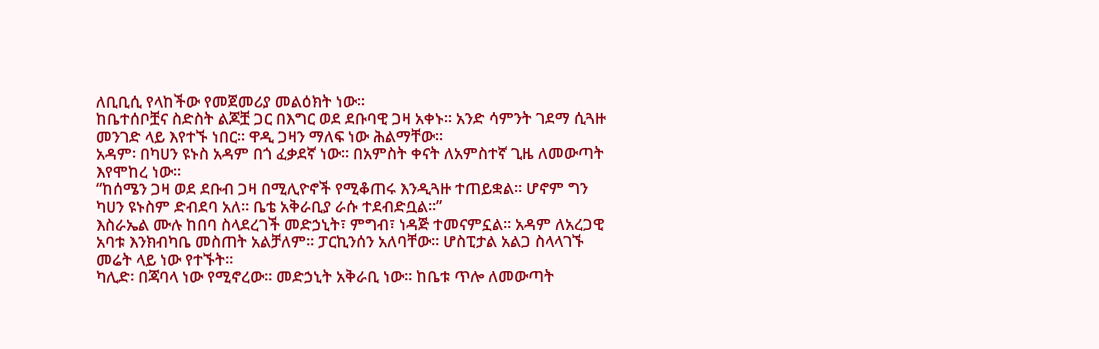ለቢቢሲ የላከችው የመጀመሪያ መልዕክት ነው።
ከቤተሰቦቿና ስድስት ልጆቿ ጋር በእግር ወደ ደቡባዊ ጋዛ አቀኑ። አንድ ሳምንት ገደማ ሲጓዙ መንገድ ላይ እየተኙ ነበር። ዋዲ ጋዛን ማለፍ ነው ሕልማቸው።
አዳም፡ በካሀን ዩኑስ አዳም በጎ ፈቃደኛ ነው። በአምስት ቀናት ለአምስተኛ ጊዜ ለመውጣት እየሞከረ ነው።
“ከሰሜን ጋዛ ወደ ደቡብ ጋዛ በሚሊዮኖች የሚቆጠሩ እንዲጓዙ ተጠይቋል። ሆኖም ግን ካሀን ዩኑስም ድብደባ አለ። ቤቴ አቅራቢያ ራሱ ተደብድቧል።”
እስራኤል ሙሉ ከበባ ስላደረገች መድኃኒት፣ ምግብ፣ ነዳጅ ተመናምኗል። አዳም ለአረጋዊ አባቱ እንክብካቤ መስጠት አልቻለም። ፓርኪንሰን አለባቸው። ሆስፒታል አልጋ ስላላገኙ መሬት ላይ ነው የተኙት።
ካሊድ፡ በጃባላ ነው የሚኖረው። መድኃኒት አቅራቢ ነው። ከቤቱ ጥሎ ለመውጣት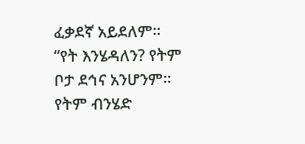ፈቃደኛ አይደለም።
“የት እንሄዳለን? የትም ቦታ ደኅና አንሆንም። የትም ብንሄድ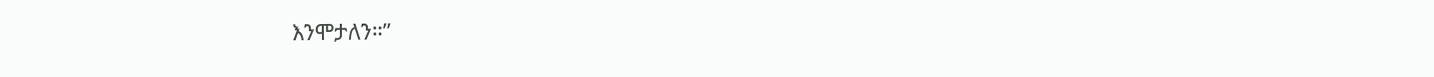እንሞታለን።”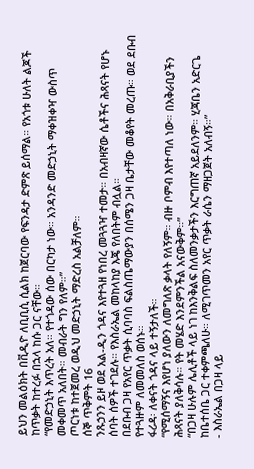ይህን መልዕክት በቪዲዮ ለቢቢሲ ሲልክ ከጀርባው የፍንዳታ ድምጽ ይሰማል። የአጎቱ ሁለት ልጆች ከጥቃት ከተረፉ በኋላ ከሱ ጋር ናቸው።
“የመድኃኒት እጥረት አለ። የተጎዳው ሰው በርካታ ነው። አንዳንድ መድኃኒት ማቀዝቀዣ ውስጥ መቀመጥ አለበት። መብራት ግን የለም።”
ጦርነቱ ከተጀመረ ወዲህ መድኃኒት ማድረስ አልቻለም።
ሰኞ ጥቅምት 16
ንጹኃንን ይዞ ወደ አል-ዲን ጎዳና እየተጓዘ የነበረ መጓጓዣ ተመታ። በአብዛኛው ሴቶችና ሕጻናት የሆኑ ሰባት ሰዎች ተገደሉ። የእስራኤል መከላከያ እጄ የለበትም ብሏል።
በደቡብ ጋዛ የአየር ጥቃት ሲባባስ ፍልስጤማውያን በሰሜን ጋዛ ቤታቸው መቆየት መረጡ። ወደ ደቡብ የተጓዙም ለመመለስ ወሰኑ።
ፋሪዳ፡ ለቀናት ጎዳና ላይ ተኝታለች።
“የሚሰማኝና እየሆነ ያለውን ለመግለጽ ቃላት የለኝም። ብዙ ቦምብ እየተጣለ ነው። በአቅራቢያችን ሕጻናት ያለቅሳሉ። የት መሄድ እንደምንችል አናውቅም።”
“በጋዛ ሁሉም ሌሊቶች ላይ ነገ ከእንቅልፍ ስለመንቃታችን እርግጠኛ አይደለንም። ሂጃቤን አድርጌ ከቤተሰቤ ጋር ተቀምጫለሁ። ለሚገጥመን አየር ጥቃት ራሴን ማዘጋጀት አለብኝ።”
- እስራኤል በጋዛ ላይ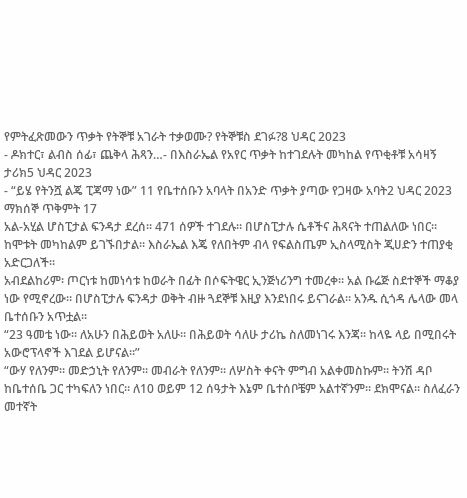የምትፈጽመውን ጥቃት የትኞቹ አገራት ተቃወሙ? የትኞቹስ ደገፉ?8 ህዳር 2023
- ዶክተር፣ ልብስ ሰፊ፣ ጨቅላ ሕጻን…- በእስራኤል የአየር ጥቃት ከተገደሉት መካከል የጥቂቶቹ አሳዛኝ ታሪክ5 ህዳር 2023
- “ይሄ የትንሿ ልጄ ፒጃማ ነው” 11 የቤተሰቡን አባላት በአንድ ጥቃት ያጣው የጋዛው አባት2 ህዳር 2023
ማክሰኞ ጥቅምት 17
አል-አሂል ሆስፒታል ፍንዳታ ደረሰ። 471 ሰዎች ተገደሉ። በሆስፒታሉ ሴቶችና ሕጻናት ተጠልለው ነበር። ከሞቱት መካከልም ይገኙበታል። እስራኤል እጄ የለበትም ብላ የፍልስጤም ኢስላሚስት ጂሀድን ተጠያቂ አድርጋለች።
አብደልከሪም፡ ጦርነቱ ከመነሳቱ ከወራት በፊት በሶፍትዌር ኢንጅነሪንግ ተመረቀ። አል ቡሬጅ ስደተኞች ማቆያ ነው የሚኖረው። በሆስፒታሉ ፍንዳታ ወቅት ብዙ ጓደኞቹ እዚያ እንደነበሩ ይናገራል። አንዱ ሲጎዳ ሌላው መላ ቤተሰቡን አጥቷል።
“23 ዓመቴ ነው። ለአሁን በሕይወት አለሁ። በሕይወት ሳለሁ ታሪኬ ስለመነገሩ እንጃ። ከላዬ ላይ በሚበሩት አውሮፕላኖች እገደል ይሆናል።”
“ውሃ የለንም። መድኃኒት የለንም። መብራት የለንም። ለሦስት ቀናት ምግብ አልቀመስኩም። ትንሽ ዳቦ ከቤተሰቤ ጋር ተካፍለን ነበር። ለ10 ወይም 12 ሰዓታት እኔም ቤተሰቦቼም አልተኛንም። ደክሞናል። ስለፈራን መተኛት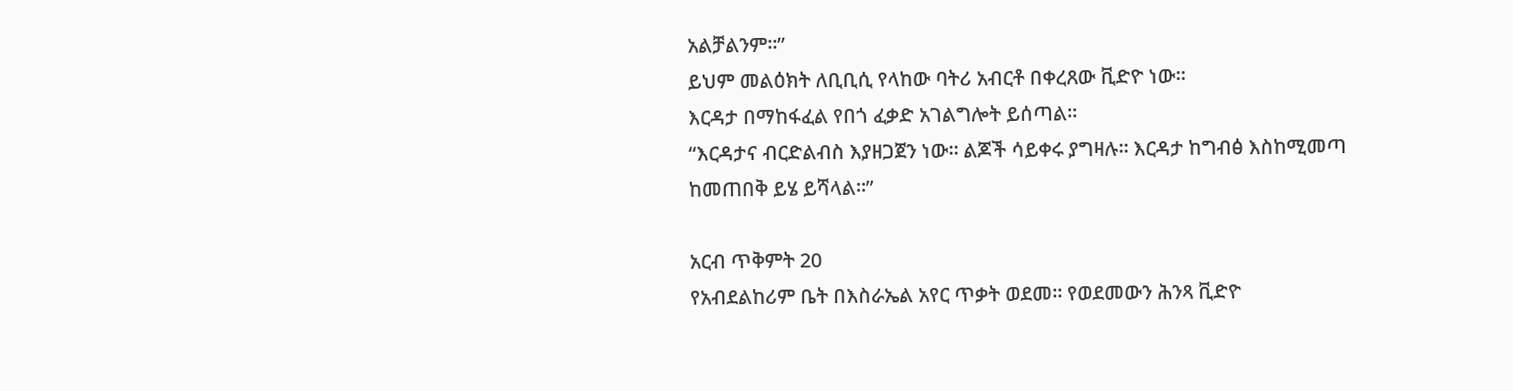አልቻልንም።”
ይህም መልዕክት ለቢቢሲ የላከው ባትሪ አብርቶ በቀረጸው ቪድዮ ነው።
እርዳታ በማከፋፈል የበጎ ፈቃድ አገልግሎት ይሰጣል።
“እርዳታና ብርድልብስ እያዘጋጀን ነው። ልጆች ሳይቀሩ ያግዛሉ። እርዳታ ከግብፅ እስከሚመጣ ከመጠበቅ ይሄ ይሻላል።”

አርብ ጥቅምት 20
የአብደልከሪም ቤት በእስራኤል አየር ጥቃት ወደመ። የወደመውን ሕንጻ ቪድዮ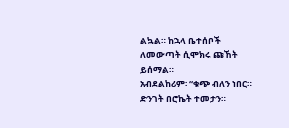ልኳል። ከኋላ ቤተሰቦች ለመውጣት ሲሞክሩ ጩኸት ይሰማል።
አብደልከሪም፡ “ቁጭ ብለን ነበር። ድንገት በሮኬት ተመታን።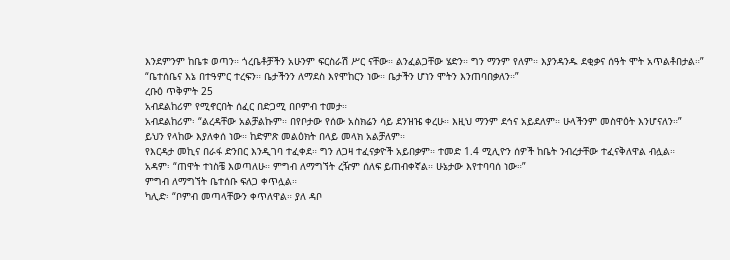እንደምንም ከቤቱ ወጣን። ጎረቤቶቻችን አሁንም ፍርስራሽ ሥር ናቸው። ልንፈልጋቸው ሄድን። ግን ማንም የለም። እያንዳንዱ ደቂቃና ሰዓት ሞት አጥልቶበታል።”
“ቤተሰቤና እኔ በተዓምር ተረፍን። ቤታችንን ለማደስ እየሞከርን ነው። ቤታችን ሆነን ሞትን እንጠባበቃለን።”
ረቡዕ ጥቅምት 25
አብደልከሪም የሚኖርበት ሰፈር በድጋሚ በቦምብ ተመታ።
አብደልከሪም፡ “ልረዳቸው አልቻልኩም። በየቦታው የሰው አስክሬን ሳይ ደንዝዤ ቀረሁ። እዚህ ማንም ደኅና አይደለም። ሁላችንም መስዋዕት እንሆናለን።”
ይህን የላከው እያለቀሰ ነው። ከድምጽ መልዕክት በላይ መላክ አልቻለም።
የእርዳታ መኪና በራፋ ድንበር እንዲገባ ተፈቀደ። ግን ለጋዛ ተፈናቃዮች አይበቃም። ተመድ 1.4 ሚሊዮን ሰዎች ከቤት ንብረታቸው ተፈናቅለዋል ብሏል።
አዳም፡ “ጠዋት ተነስቼ እወጣለሁ። ምግብ ለማግኘት ረዥም ሰለፍ ይጠብቀኛል። ሁኔታው እየተባባሰ ነው።”
ምግብ ለማግኘት ቤተሰቡ ፍለጋ ቀጥሏል።
ካሊድ፡ “ቦምብ መጣላቸውን ቀጥለዋል። ያለ ዳቦ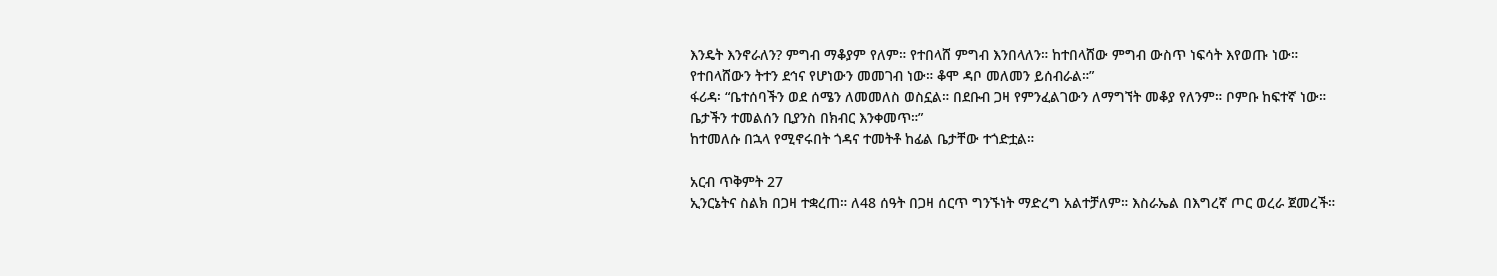እንዴት እንኖራለን? ምግብ ማቆያም የለም። የተበላሸ ምግብ እንበላለን። ከተበላሸው ምግብ ውስጥ ነፍሳት እየወጡ ነው። የተበላሸውን ትተን ደኅና የሆነውን መመገብ ነው። ቆሞ ዳቦ መለመን ይሰብራል።”
ፋሪዳ፡ “ቤተሰባችን ወደ ሰሜን ለመመለስ ወስኗል። በደቡብ ጋዛ የምንፈልገውን ለማግኘት መቆያ የለንም። ቦምቡ ከፍተኛ ነው። ቤታችን ተመልሰን ቢያንስ በክብር እንቀመጥ።”
ከተመለሱ በኋላ የሚኖሩበት ጎዳና ተመትቶ ከፊል ቤታቸው ተጎድቷል።

አርብ ጥቅምት 27
ኢንርኔትና ስልክ በጋዛ ተቋረጠ። ለ48 ሰዓት በጋዛ ሰርጥ ግንኙነት ማድረግ አልተቻለም። እስራኤል በእግረኛ ጦር ወረራ ጀመረች።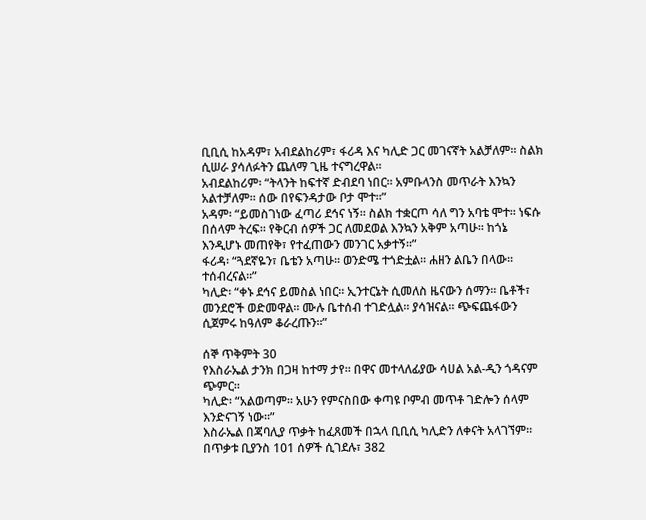ቢቢሲ ከአዳም፣ አብደልከሪም፣ ፋሪዳ እና ካሊድ ጋር መገናኛት አልቻለም። ስልክ ሲሠራ ያሳለፉትን ጨለማ ጊዜ ተናግረዋል።
አብደልከሪም፡ “ትላንት ከፍተኛ ድብደባ ነበር። አምቡላንስ መጥራት እንኳን አልተቻለም። ሰው በየፍንዳታው ቦታ ሞተ።”
አዳም፡ “ይመስገነው ፈጣሪ ደኅና ነኝ። ስልክ ተቋርጦ ሳለ ግን አባቴ ሞተ። ነፍሱ በሰላም ትረፍ። የቅርብ ሰዎች ጋር ለመደወል እንኳን አቅም አጣሁ። ከጎኔ እንዲሆኑ መጠየቅ፣ የተፈጠውን መንገር አቃተኝ።”
ፋሪዳ፡ “ጓደኛዬን፣ ቤቴን አጣሁ። ወንድሜ ተጎድቷል። ሐዘን ልቤን በላው። ተሰብረናል።”
ካሊድ፡ “ቀኑ ደኅና ይመስል ነበር። ኢንተርኔት ሲመለስ ዜናውን ሰማን። ቤቶች፣ መንደሮች ወድመዋል። ሙሉ ቤተሰብ ተገድሏል። ያሳዝናል። ጭፍጨፋውን ሲጀምሩ ከዓለም ቆራረጡን።”

ሰኞ ጥቅምት 30
የእስራኤል ታንክ በጋዛ ከተማ ታየ። በዋና መተላለፊያው ሳሀል አል-ዲን ጎዳናም ጭምር።
ካሊድ፡ “አልወጣም። አሁን የምናስበው ቀጣዩ ቦምብ መጥቶ ገድሎን ሰላም እንድናገኝ ነው።”
እስራኤል በጃባሊያ ጥቃት ከፈጸመች በኋላ ቢቢሲ ካሊድን ለቀናት አላገኘም። በጥቃቱ ቢያንስ 101 ሰዎች ሲገደሉ፣ 382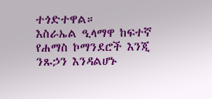ተጎድተዋል።
እስራኤል ዒላማዋ ከፍተኛ የሐማስ ኮማንደሮች እንጂ ንጹኃን እንዳልሆኑ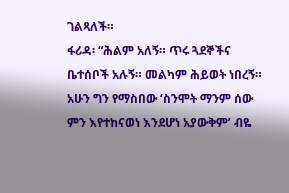ገልጻለች።
ፋሪዳ፡ “ሕልም አለኝ። ጥሩ ጓደኞችና ቤተሰቦች አሉኝ። መልካም ሕይወት ነበረኝ። አሁን ግን የማስበው ‘ስንሞት ማንም ሰው ምን እየተከናወነ እንደሆነ አያውቅም’ ብዬ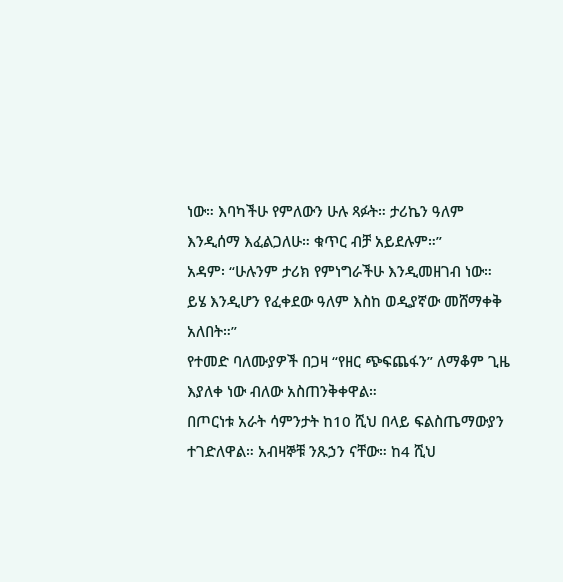ነው። እባካችሁ የምለውን ሁሉ ጻፉት። ታሪኬን ዓለም እንዲሰማ እፈልጋለሁ። ቁጥር ብቻ አይደሉም።”
አዳም፡ “ሁሉንም ታሪክ የምነግራችሁ እንዲመዘገብ ነው። ይሄ እንዲሆን የፈቀደው ዓለም እስከ ወዲያኛው መሸማቀቅ አለበት።”
የተመድ ባለሙያዎች በጋዛ “የዘር ጭፍጨፋን” ለማቆም ጊዜ እያለቀ ነው ብለው አስጠንቅቀዋል።
በጦርነቱ አራት ሳምንታት ከ10 ሺህ በላይ ፍልስጤማውያን ተገድለዋል። አብዛኞቹ ንጹኃን ናቸው። ከ4 ሺህ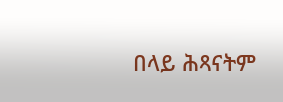በላይ ሕጻናትም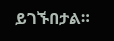ይገኙበታል።